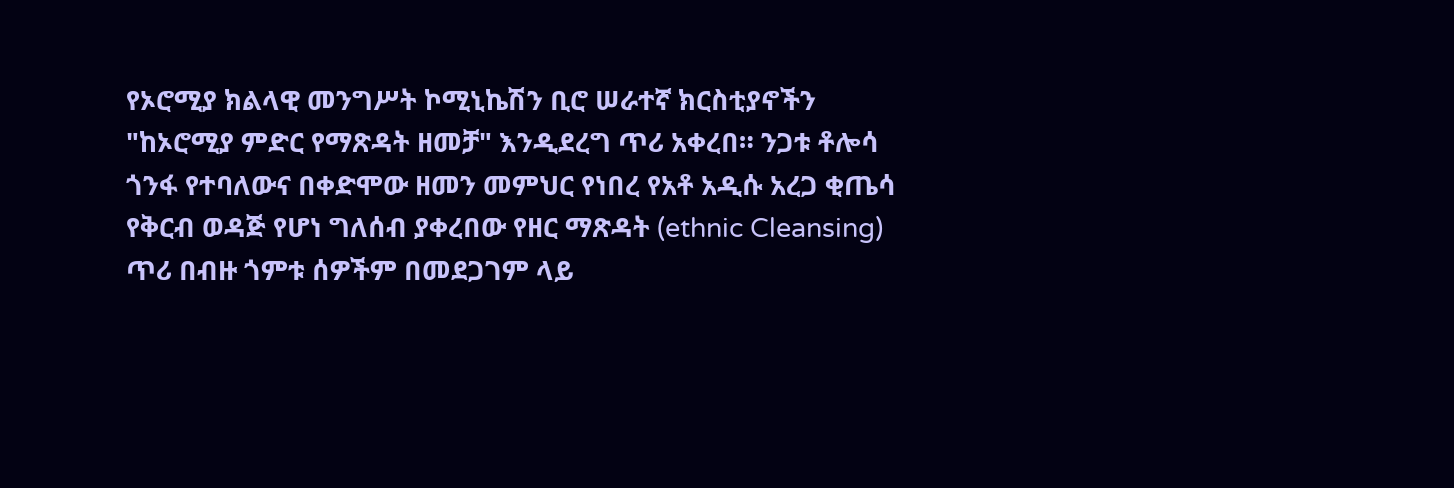የኦሮሚያ ክልላዊ መንግሥት ኮሚኒኬሽን ቢሮ ሠራተኛ ክርስቲያኖችን "ከኦሮሚያ ምድር የማጽዳት ዘመቻ" እንዲደረግ ጥሪ አቀረበ። ንጋቱ ቶሎሳ ጎንፋ የተባለውና በቀድሞው ዘመን መምህር የነበረ የአቶ አዲሱ አረጋ ቂጤሳ የቅርብ ወዳጅ የሆነ ግለሰብ ያቀረበው የዘር ማጽዳት (ethnic Cleansing) ጥሪ በብዙ ጎምቱ ሰዎችም በመደጋገም ላይ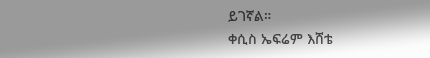ይገኛል።
ቀሲስ ኤፍሬም እሸቴ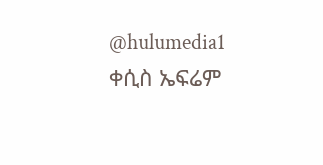@hulumedia1
ቀሲስ ኤፍሬም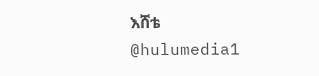እሸቴ
@hulumedia1